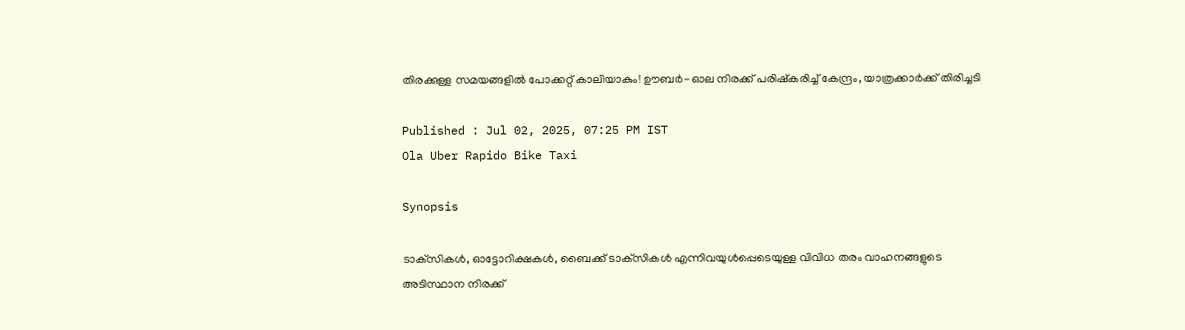തിരക്കുള്ള സമയങ്ങളില്‍ പോക്കറ്റ് കാലിയാകും! ഊബര്‍-ഓല നിരക്ക് പരിഷ്‌കരിച്ച് കേന്ദ്രം, യാത്രക്കാര്‍ക്ക് തിരിച്ചടി

Published : Jul 02, 2025, 07:25 PM IST
Ola Uber Rapido Bike Taxi

Synopsis

ടാക്‌സികള്‍, ഓട്ടോറിക്ഷകള്‍, ബൈക്ക് ടാക്‌സികള്‍ എന്നിവയുള്‍പ്പെടെയുള്ള വിവിധ തരം വാഹനങ്ങളുടെ അടിസ്ഥാന നിരക്ക്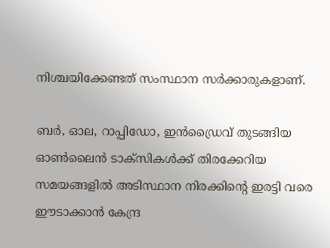നിശ്ചയിക്കേണ്ടത് സംസ്ഥാന സര്‍ക്കാരുകളാണ്.

ബര്‍, ഓല, റാപ്പിഡോ, ഇന്‍ഡ്രൈവ് തുടങ്ങിയ ഓണ്‍ലൈന്‍ ടാക്‌സികള്‍ക്ക് തിരക്കേറിയ സമയങ്ങളില്‍ അടിസ്ഥാന നിരക്കിന്റെ ഇരട്ടി വരെ ഈടാക്കാന്‍ കേന്ദ്ര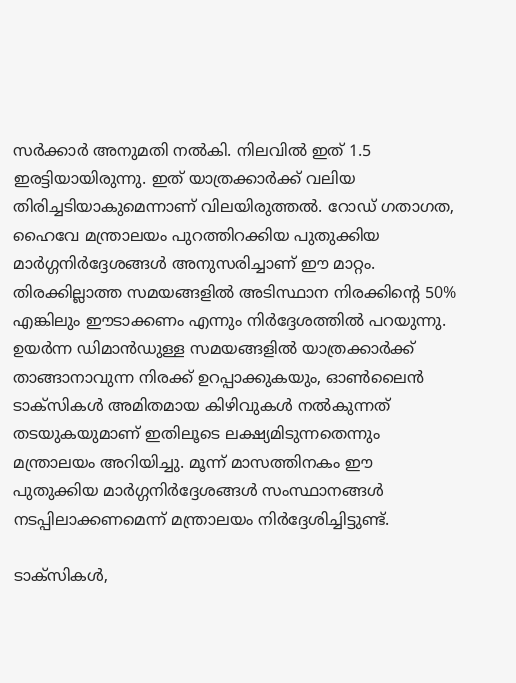സര്‍ക്കാര്‍ അനുമതി നല്‍കി. നിലവില്‍ ഇത് 1.5 ഇരട്ടിയായിരുന്നു. ഇത് യാത്രക്കാര്‍ക്ക് വലിയ തിരിച്ചടിയാകുമെന്നാണ് വിലയിരുത്തല്‍. റോഡ് ഗതാഗത, ഹൈവേ മന്ത്രാലയം പുറത്തിറക്കിയ പുതുക്കിയ മാര്‍ഗ്ഗനിര്‍ദ്ദേശങ്ങള്‍ അനുസരിച്ചാണ് ഈ മാറ്റം. തിരക്കില്ലാത്ത സമയങ്ങളില്‍ അടിസ്ഥാന നിരക്കിന്റെ 50% എങ്കിലും ഈടാക്കണം എന്നും നിര്‍ദ്ദേശത്തില്‍ പറയുന്നു. ഉയര്‍ന്ന ഡിമാന്‍ഡുള്ള സമയങ്ങളില്‍ യാത്രക്കാര്‍ക്ക് താങ്ങാനാവുന്ന നിരക്ക് ഉറപ്പാക്കുകയും, ഓണ്‍ലൈന്‍ ടാക്‌സികള്‍ അമിതമായ കിഴിവുകള്‍ നല്‍കുന്നത് തടയുകയുമാണ് ഇതിലൂടെ ലക്ഷ്യമിടുന്നതെന്നും മന്ത്രാലയം അറിയിച്ചു. മൂന്ന് മാസത്തിനകം ഈ പുതുക്കിയ മാര്‍ഗ്ഗനിര്‍ദ്ദേശങ്ങള്‍ സംസ്ഥാനങ്ങള്‍ നടപ്പിലാക്കണമെന്ന് മന്ത്രാലയം നിര്‍ദ്ദേശിച്ചിട്ടുണ്ട്.

ടാക്‌സികള്‍,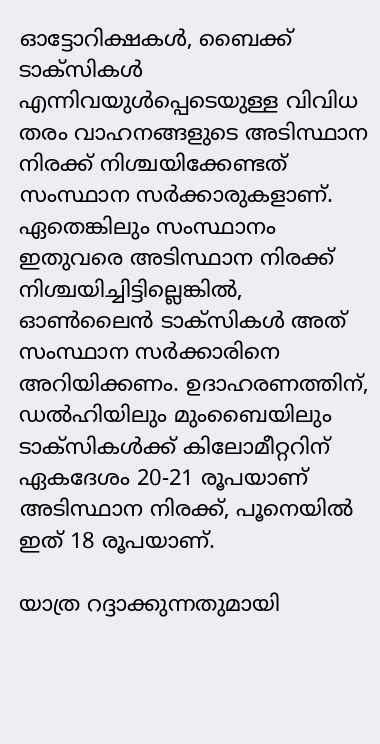ഓട്ടോറിക്ഷകള്‍, ബൈക്ക് ടാക്‌സികള്‍ എന്നിവയുള്‍പ്പെടെയുള്ള വിവിധ തരം വാഹനങ്ങളുടെ അടിസ്ഥാന നിരക്ക് നിശ്ചയിക്കേണ്ടത് സംസ്ഥാന സര്‍ക്കാരുകളാണ്. ഏതെങ്കിലും സംസ്ഥാനം ഇതുവരെ അടിസ്ഥാന നിരക്ക് നിശ്ചയിച്ചിട്ടില്ലെങ്കില്‍, ഓണ്‍ലൈന്‍ ടാക്‌സികള്‍ അത് സംസ്ഥാന സര്‍ക്കാരിനെ അറിയിക്കണം. ഉദാഹരണത്തിന്, ഡല്‍ഹിയിലും മുംബൈയിലും ടാക്‌സികള്‍ക്ക് കിലോമീറ്ററിന് ഏകദേശം 20-21 രൂപയാണ് അടിസ്ഥാന നിരക്ക്, പൂനെയില്‍ ഇത് 18 രൂപയാണ്.

യാത്ര റദ്ദാക്കുന്നതുമായി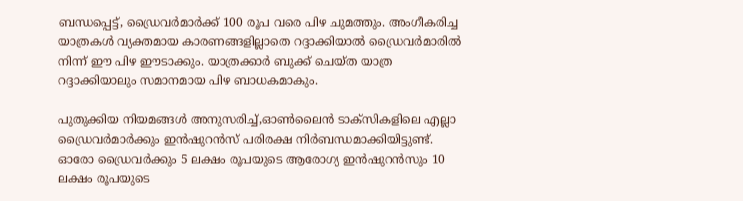ബന്ധപ്പെട്ട്, ഡ്രൈവര്‍മാര്‍ക്ക് 100 രൂപ വരെ പിഴ ചുമത്തും. അംഗീകരിച്ച യാത്രകള്‍ വ്യക്തമായ കാരണങ്ങളില്ലാതെ റദ്ദാക്കിയാല്‍ ഡ്രൈവര്‍മാരില്‍ നിന്ന് ഈ പിഴ ഈടാക്കും. യാത്രക്കാര്‍ ബുക്ക് ചെയ്ത യാത്ര റദ്ദാക്കിയാലും സമാനമായ പിഴ ബാധകമാകും.

പുതുക്കിയ നിയമങ്ങള്‍ അനുസരിച്ച്,ഓണ്‍ലൈന്‍ ടാക്‌സികളിലെ എല്ലാ ഡ്രൈവര്‍മാര്‍ക്കും ഇന്‍ഷുറന്‍സ് പരിരക്ഷ നിര്‍ബന്ധമാക്കിയിട്ടുണ്ട്. ഓരോ ഡ്രൈവര്‍ക്കും 5 ലക്ഷം രൂപയുടെ ആരോഗ്യ ഇന്‍ഷുറന്‍സും 10 ലക്ഷം രൂപയുടെ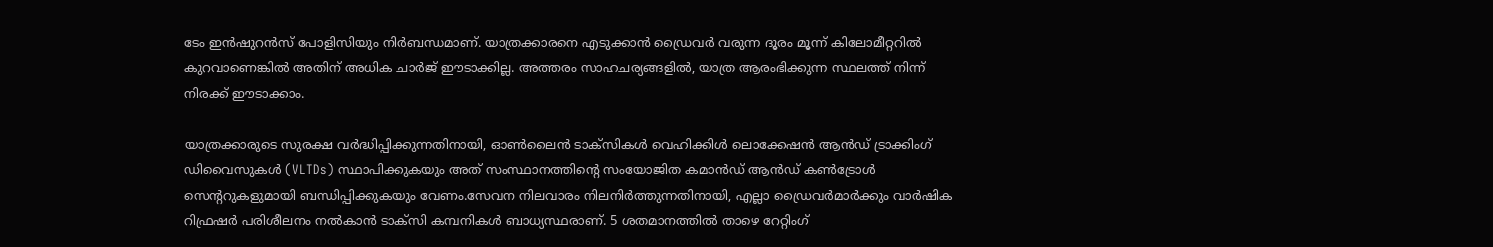ടേം ഇന്‍ഷുറന്‍സ് പോളിസിയും നിര്‍ബന്ധമാണ്. യാത്രക്കാരനെ എടുക്കാന്‍ ഡ്രൈവര്‍ വരുന്ന ദൂരം മൂന്ന് കിലോമീറ്ററില്‍ കുറവാണെങ്കില്‍ അതിന് അധിക ചാര്‍ജ് ഈടാക്കില്ല. അത്തരം സാഹചര്യങ്ങളില്‍, യാത്ര ആരംഭിക്കുന്ന സ്ഥലത്ത് നിന്ന് നിരക്ക് ഈടാക്കാം.

യാത്രക്കാരുടെ സുരക്ഷ വര്‍ദ്ധിപ്പിക്കുന്നതിനായി, ഓണ്‍ലൈന്‍ ടാക്‌സികള്‍ വെഹിക്കിള്‍ ലൊക്കേഷന്‍ ആന്‍ഡ് ട്രാക്കിംഗ് ഡിവൈസുകള്‍ (VLTDs) സ്ഥാപിക്കുകയും അത് സംസ്ഥാനത്തിന്റെ സംയോജിത കമാന്‍ഡ് ആന്‍ഡ് കണ്‍ട്രോള്‍ സെന്ററുകളുമായി ബന്ധിപ്പിക്കുകയും വേണം.സേവന നിലവാരം നിലനിര്‍ത്തുന്നതിനായി, എല്ലാ ഡ്രൈവര്‍മാര്‍ക്കും വാര്‍ഷിക റിഫ്രഷര്‍ പരിശീലനം നല്‍കാന്‍ ടാക്‌സി കമ്പനികള്‍ ബാധ്യസ്ഥരാണ്. 5 ശതമാനത്തില്‍ താഴെ റേറ്റിംഗ്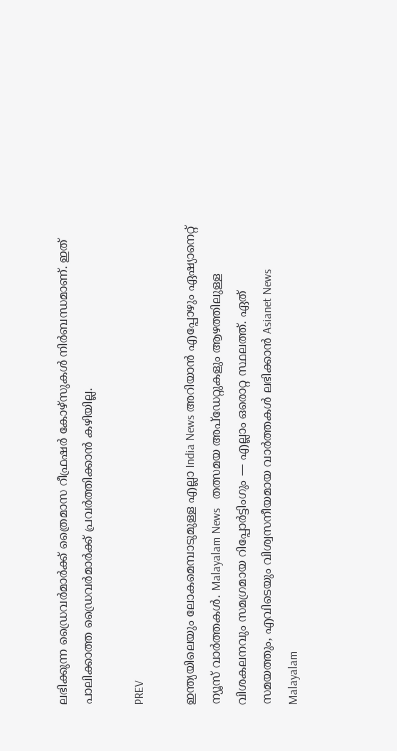ലഭിക്കുന്ന ഡ്രൈവര്‍മാര്‍ക്ക് ത്രൈമാസ റീഫ്രഷര്‍ കോഴ്‌സുകള്‍ നിര്‍ബന്ധമാണ്. ഇത് പാലിക്കാത്ത ഡ്രൈവര്‍മാര്‍ക്ക് പ്രവര്‍ത്തിക്കാന്‍ കഴിയില്ല.

PREV

ഇന്ത്യയിലെയും ലോകമെമ്പാടുമുള്ള എല്ലാ India News അറിയാൻ എപ്പോഴും ഏഷ്യാനെറ്റ് ന്യൂസ് വാർത്തകൾ. Malayalam News   തത്സമയ അപ്‌ഡേറ്റുകളും ആഴത്തിലുള്ള വിശകലനവും സമഗ്രമായ റിപ്പോർട്ടിംഗും — എല്ലാം ഒരൊറ്റ സ്ഥലത്ത്. ഏത് സമയത്തും, എവിടെയും വിശ്വസനീയമായ വാർത്തകൾ ലഭിക്കാൻ Asianet News Malayalam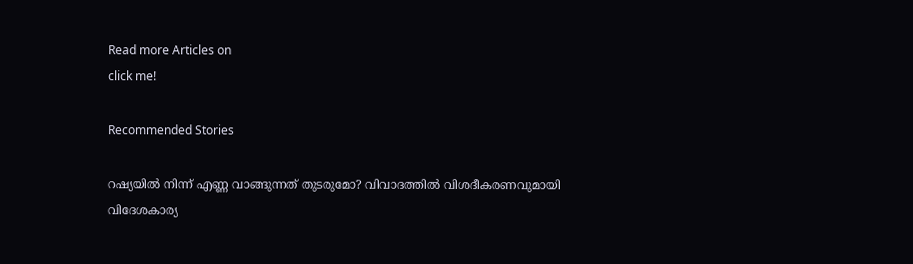Read more Articles on
click me!

Recommended Stories

റഷ്യയിൽ നിന്ന് എണ്ണ വാങ്ങുന്നത് തുടരുമോ? വിവാദത്തിൽ വിശദീകരണവുമായി വിദേശകാര്യ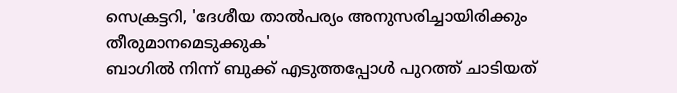സെക്രട്ടറി, 'ദേശീയ താൽപര്യം അനുസരിച്ചായിരിക്കും തീരുമാനമെടുക്കുക'
ബാഗിൽ നിന്ന് ബുക്ക് എടുത്തപ്പോൾ പുറത്ത് ചാടിയത്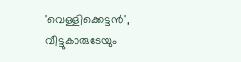'വെള്ളിക്കെട്ടൻ', വീട്ടുകാരുടേയും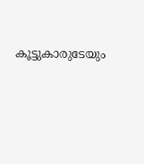കൂട്ടുകാരുടേയും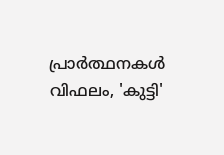പ്രാർത്ഥനകൾ വിഫലം, 'കുട്ടി'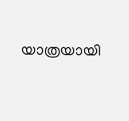യാത്രയായി